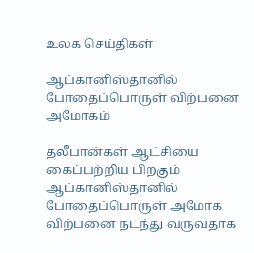உலக செய்திகள்

ஆப்கானிஸ்தானில் போதைப்பொருள் விற்பனை அமோகம்

தலீபான்கள் ஆட்சியை கைப்பற்றிய பிறகும் ஆப்கானிஸ்தானில் போதைப்பொருள் அமோக விற்பனை நடந்து வருவதாக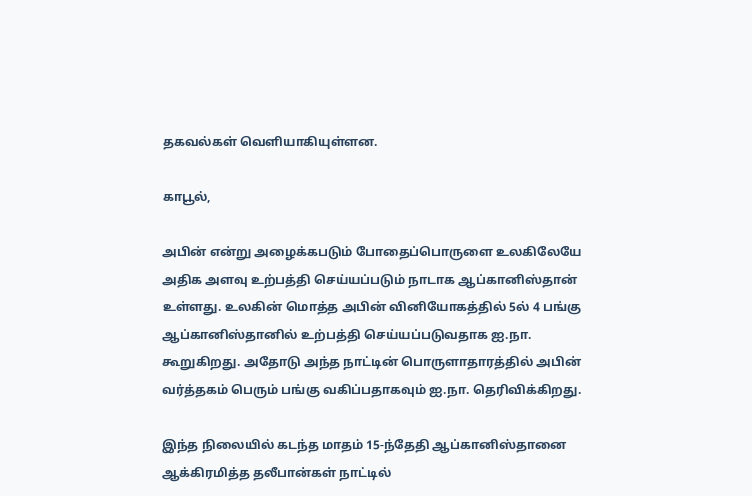தகவல்கள் வெளியாகியுள்ளன.

காபூல்,

அபின் என்று அழைக்கபடும் போதைப்பொருளை உலகிலேயே அதிக அளவு உற்பத்தி செய்யப்படும் நாடாக ஆப்கானிஸ்தான் உள்ளது. உலகின் மொத்த அபின் வினியோகத்தில் 5ல் 4 பங்கு ஆப்கானிஸ்தானில் உற்பத்தி செய்யப்படுவதாக ஐ.நா. கூறுகிறது. அதோடு அந்த நாட்டின் பொருளாதாரத்தில் அபின் வர்த்தகம் பெரும் பங்கு வகிப்பதாகவும் ஐ.நா. தெரிவிக்கிறது.

இந்த நிலையில் கடந்த மாதம் 15-ந்தேதி ஆப்கானிஸ்தானை ஆக்கிரமித்த தலீபான்கள் நாட்டில்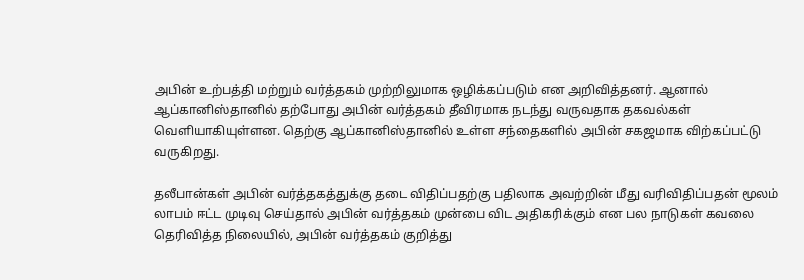அபின் உற்பத்தி மற்றும் வர்த்தகம் முற்றிலுமாக ஒழிக்கப்படும் என அறிவித்தனர். ஆனால் ஆப்கானிஸ்தானில் தற்போது அபின் வர்த்தகம் தீவிரமாக நடந்து வருவதாக தகவல்கள் வெளியாகியுள்ளன. தெற்கு ஆப்கானிஸ்தானில் உள்ள சந்தைகளில் அபின் சகஜமாக விற்கப்பட்டு வருகிறது.

தலீபான்கள் அபின் வர்த்தகத்துக்கு தடை விதிப்பதற்கு பதிலாக அவற்றின் மீது வரிவிதிப்பதன் மூலம் லாபம் ஈட்ட முடிவு செய்தால் அபின் வர்த்தகம் முன்பை விட அதிகரிக்கும் என பல நாடுகள் கவலை தெரிவித்த நிலையில், அபின் வர்த்தகம் குறித்து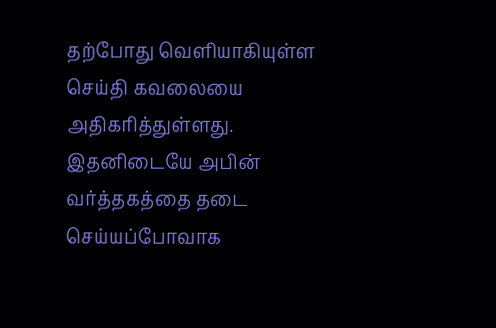தற்போது வெளியாகியுள்ள செய்தி கவலையை அதிகரித்துள்ளது. இதனிடையே அபின் வர்த்தகத்தை தடை செய்யப்போவாக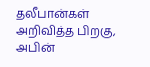தலீபான்கள் அறிவித்த பிறகு, அபின்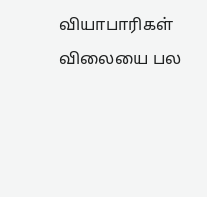வியாபாரிகள் விலையை பல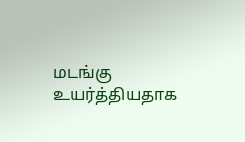மடங்கு உயர்த்தியதாக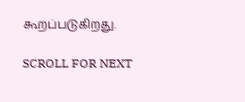கூறப்படுகிறது.

SCROLL FOR NEXT